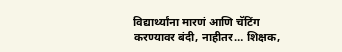विद्यार्थ्यांना मारणं आणि चॅटिंग करण्यावर बंदी, नाहीतर… शिक्षक,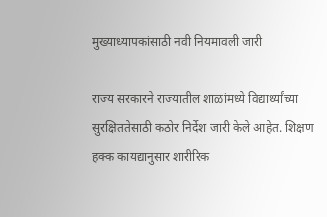मुख्याध्यापकांसाठी नवी नियमावली जारी

राज्य सरकारने राज्यातील शाळांमध्ये विद्यार्थ्यांच्या सुरक्षिततेसाठी कठोर निर्देश जारी केले आहेत. शिक्षण हक्क कायद्यानुसार शारीरिक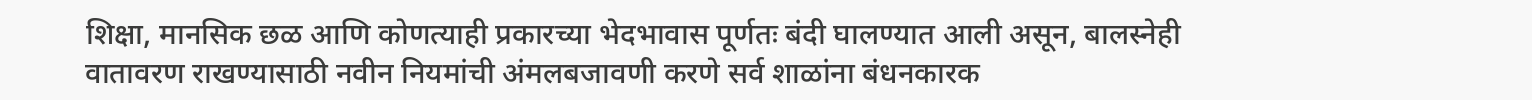शिक्षा, मानसिक छळ आणि कोणत्याही प्रकारच्या भेदभावास पूर्णतः बंदी घालण्यात आली असून, बालस्नेही वातावरण राखण्यासाठी नवीन नियमांची अंमलबजावणी करणे सर्व शाळांना बंधनकारक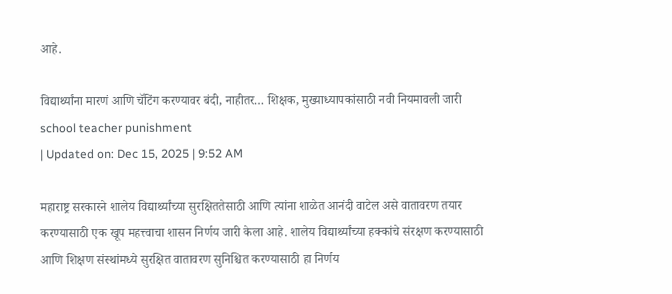आहे.

विद्यार्थ्यांना मारणं आणि चॅटिंग करण्यावर बंदी, नाहीतर… शिक्षक, मुख्याध्यापकांसाठी नवी नियमावली जारी
school teacher punishment
| Updated on: Dec 15, 2025 | 9:52 AM

महाराष्ट्र सरकारने शालेय विद्यार्थ्यांच्या सुरक्षिततेसाठी आणि त्यांना शाळेत आनंदी वाटेल असे वातावरण तयार करण्यासाठी एक खूप महत्त्वाचा शासन निर्णय जारी केला आहे. शालेय विद्यार्थ्यांच्या हक्कांचे संरक्षण करण्यासाठी आणि शिक्षण संस्थांमध्ये सुरक्षित वातावरण सुनिश्चित करण्यासाठी हा निर्णय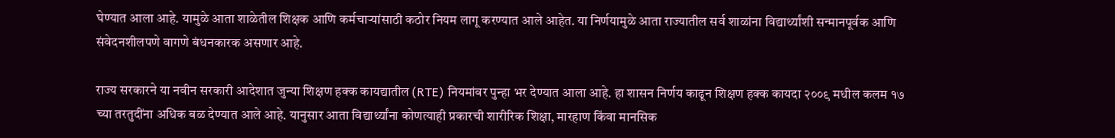घेण्यात आला आहे. यामुळे आता शाळेतील शिक्षक आणि कर्मचाऱ्यांसाठी कठोर नियम लागू करण्यात आले आहेत. या निर्णयामुळे आता राज्यातील सर्व शाळांना विद्यार्थ्यांशी सन्मानपूर्वक आणि संवेदनशीलपणे वागणे बंधनकारक असणार आहे.

राज्य सरकारने या नवीन सरकारी आदेशात जुन्या शिक्षण हक्क कायद्यातील (RTE) नियमांवर पुन्हा भर देण्यात आला आहे. हा शासन निर्णय काढून शिक्षण हक्क कायदा २००९ मधील कलम १७ च्या तरतुदींना अधिक बळ देण्यात आले आहे. यानुसार आता विद्यार्थ्यांना कोणत्याही प्रकारची शारीरिक शिक्षा, मारहाण किंवा मानसिक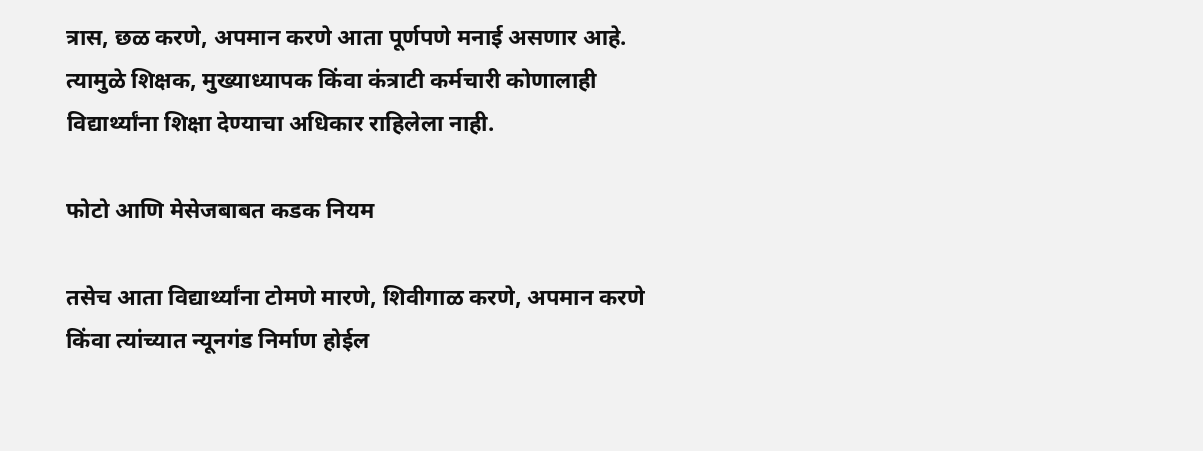त्रास, छळ करणे, अपमान करणे आता पूर्णपणे मनाई असणार आहे. त्यामुळे शिक्षक, मुख्याध्यापक किंवा कंत्राटी कर्मचारी कोणालाही विद्यार्थ्यांना शिक्षा देण्याचा अधिकार राहिलेला नाही.

फोटो आणि मेसेजबाबत कडक नियम

तसेच आता विद्यार्थ्यांना टोमणे मारणे, शिवीगाळ करणे, अपमान करणे किंवा त्यांच्यात न्यूनगंड निर्माण होईल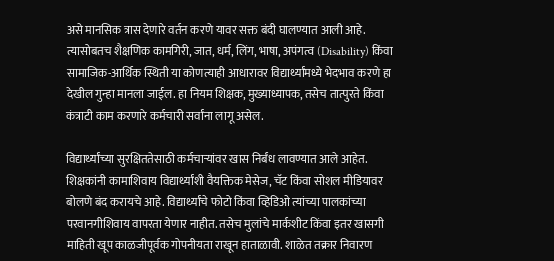असे मानसिक त्रास देणारे वर्तन करणे यावर सक्त बंदी घालण्यात आली आहे. त्यासोबतच शैक्षणिक कामगिरी, जात, धर्म, लिंग, भाषा, अपंगत्व (Disability) किंवा सामाजिक-आर्थिक स्थिती या कोणत्याही आधारावर विद्यार्थ्यांमध्ये भेदभाव करणे हा देखील गुन्हा मानला जाईल. हा नियम शिक्षक, मुख्याध्यापक, तसेच तात्पुरते किंवा कंत्राटी काम करणारे कर्मचारी सर्वांना लागू असेल.

विद्यार्थ्यांच्या सुरक्षिततेसाठी कर्मचाऱ्यांवर खास निर्बंध लावण्यात आले आहेत. शिक्षकांनी कामाशिवाय विद्यार्थ्यांशी वैयक्तिक मेसेज, चॅट किंवा सोशल मीडियावर बोलणे बंद करायचे आहे. विद्यार्थ्यांचे फोटो किंवा व्हिडिओ त्यांच्या पालकांच्या परवानगीशिवाय वापरता येणार नाहीत. तसेच मुलांचे मार्कशीट किंवा इतर खासगी माहिती खूप काळजीपूर्वक गोपनीयता राखून हाताळावी. शाळेत तक्रार निवारण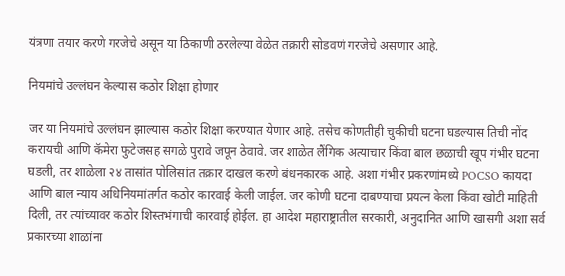यंत्रणा तयार करणे गरजेचे असून या ठिकाणी ठरलेल्या वेळेत तक्रारी सोडवणं गरजेचे असणार आहे.

नियमांचे उल्लंघन केल्यास कठोर शिक्षा होणार

जर या नियमांचे उल्लंघन झाल्यास कठोर शिक्षा करण्यात येणार आहे. तसेच कोणतीही चुकीची घटना घडल्यास तिची नोंद करायची आणि कॅमेरा फुटेजसह सगळे पुरावे जपून ठेवावे. जर शाळेत लैंगिक अत्याचार किंवा बाल छळाची खूप गंभीर घटना घडली, तर शाळेला २४ तासांत पोलिसांत तक्रार दाखल करणे बंधनकारक आहे. अशा गंभीर प्रकरणांमध्ये POCSO कायदा आणि बाल न्याय अधिनियमांतर्गत कठोर कारवाई केली जाईल. जर कोणी घटना दाबण्याचा प्रयत्न केला किंवा खोटी माहिती दिली, तर त्यांच्यावर कठोर शिस्तभंगाची कारवाई होईल. हा आदेश महाराष्ट्रातील सरकारी, अनुदानित आणि खासगी अशा सर्व प्रकारच्या शाळांना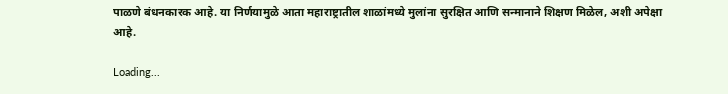पाळणे बंधनकारक आहे. या निर्णयामुळे आता महाराष्ट्रातील शाळांमध्ये मुलांना सुरक्षित आणि सन्मानाने शिक्षण मिळेल, अशी अपेक्षा आहे.

Loading...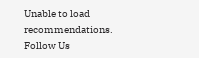Unable to load recommendations.
Follow Us